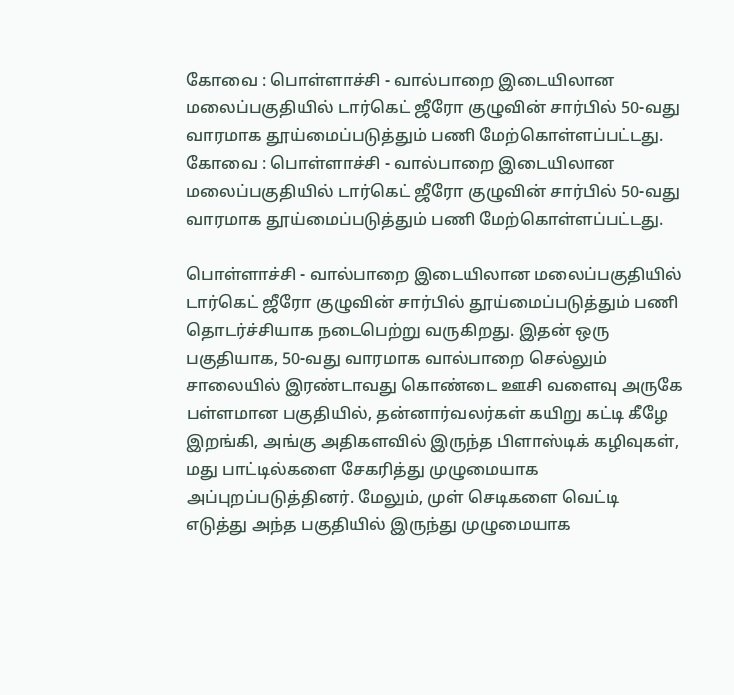கோவை : பொள்ளாச்சி - வால்பாறை இடையிலான மலைப்பகுதியில் டார்கெட் ஜீரோ குழுவின் சார்பில் 50-வது வாரமாக தூய்மைப்படுத்தும் பணி மேற்கொள்ளப்பட்டது.
கோவை : பொள்ளாச்சி - வால்பாறை இடையிலான மலைப்பகுதியில் டார்கெட் ஜீரோ குழுவின் சார்பில் 50-வது வாரமாக தூய்மைப்படுத்தும் பணி மேற்கொள்ளப்பட்டது.

பொள்ளாச்சி - வால்பாறை இடையிலான மலைப்பகுதியில் டார்கெட் ஜீரோ குழுவின் சார்பில் தூய்மைப்படுத்தும் பணி தொடர்ச்சியாக நடைபெற்று வருகிறது. இதன் ஒரு பகுதியாக, 50-வது வாரமாக வால்பாறை செல்லும் சாலையில் இரண்டாவது கொண்டை ஊசி வளைவு அருகே பள்ளமான பகுதியில், தன்னார்வலர்கள் கயிறு கட்டி கீழே இறங்கி, அங்கு அதிகளவில் இருந்த பிளாஸ்டிக் கழிவுகள், மது பாட்டில்களை சேகரித்து முழுமையாக அப்புறப்படுத்தினர். மேலும், முள் செடிகளை வெட்டி எடுத்து அந்த பகுதியில் இருந்து முழுமையாக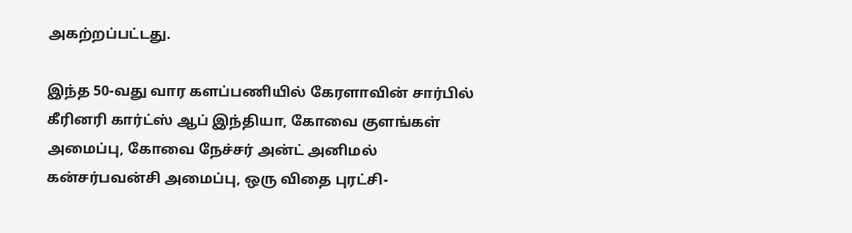அகற்றப்பட்டது.

இந்த 50-வது வார களப்பணியில் கேரளாவின் சார்பில் கீரினரி கார்ட்ஸ் ஆப் இந்தியா, கோவை குளங்கள் அமைப்பு, கோவை நேச்சர் அன்ட் அனிமல் கன்சர்பவன்சி அமைப்பு, ஒரு விதை புரட்சி-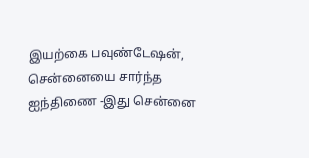இயற்கை பவுண்டேஷன், சென்னையை சார்ந்த ஐந்திணை -இது சென்னை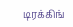டிரக்கிங்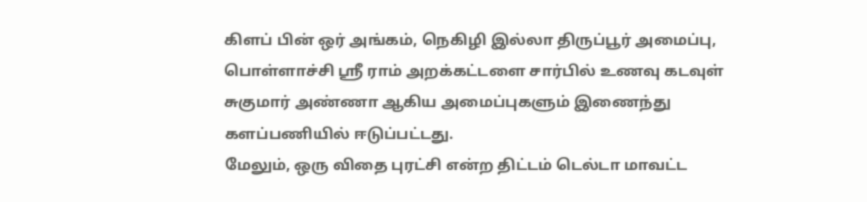கிளப் பின் ஒர் அங்கம், நெகிழி இல்லா திருப்பூர் அமைப்பு, பொள்ளாச்சி ஸ்ரீ ராம் அறக்கட்டளை சார்பில் உணவு கடவுள் சுகுமார் அண்ணா ஆகிய அமைப்புகளும் இணைந்து களப்பணியில் ஈடுப்பட்டது.
மேலும், ஒரு விதை புரட்சி என்ற திட்டம் டெல்டா மாவட்ட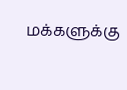மக்களுக்கு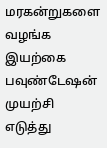மரகன்றுகளை வழங்க இயற்கை பவுண்டேஷன் முயற்சி எடுத்து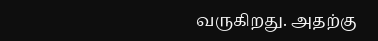வருகிறது. அதற்கு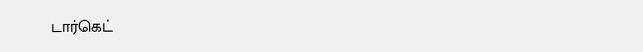டார்கெட்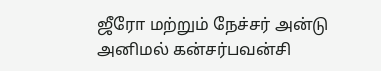ஜீரோ மற்றும் நேச்சர் அன்டு அனிமல் கன்சர்பவன்சி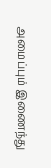அமைப்பும் இணைந்து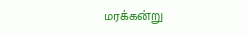மரக்கன்று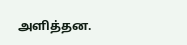அளித்தன.